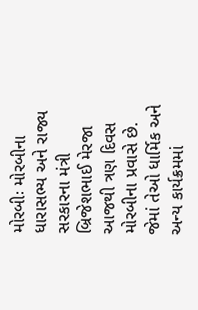મોરબીઃ મોરબીના ધારાસભ્ય અને રાજ્ય સરકારના મંત્રી બ્રિજેશભાઈ મેરજા આજથી ત્રણ દિવસ મોરબીના પ્રવાસે છે. જેમાં તેઓ ધાર્મિક અને અન્ય કાર્યક્રમમાં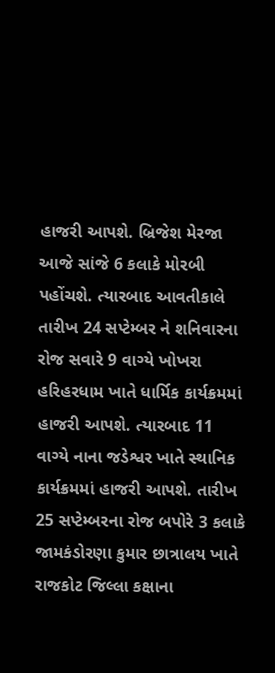હાજરી આપશે. બ્રિજેશ મેરજા આજે સાંજે 6 કલાકે મોરબી પહોંચશે. ત્યારબાદ આવતીકાલે તારીખ 24 સપ્ટેમ્બર ને શનિવારના રોજ સવારે 9 વાગ્યે ખોખરા હરિહરધામ ખાતે ધાર્મિક કાર્યક્રમમાં હાજરી આપશે. ત્યારબાદ 11 વાગ્યે નાના જડેશ્વર ખાતે સ્થાનિક કાર્યક્રમમાં હાજરી આપશે. તારીખ 25 સપ્ટેમ્બરના રોજ બપોરે 3 કલાકે જામકંડોરણા કુમાર છાત્રાલય ખાતે રાજકોટ જિલ્લા કક્ષાના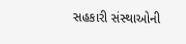સહકારી સંસ્થાઓની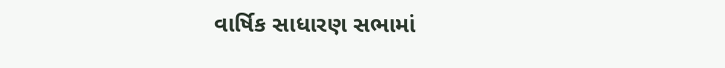વાર્ષિક સાધારણ સભામાં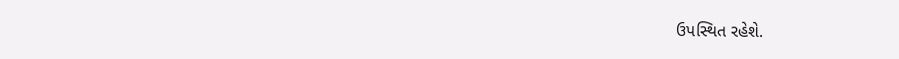ઉપસ્થિત રહેશે.